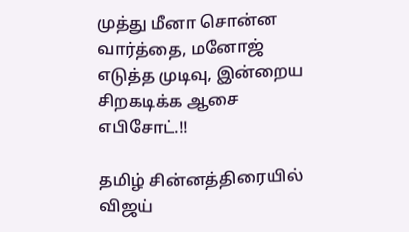முத்து மீனா சொன்ன வார்த்தை, மனோஜ் எடுத்த முடிவு, இன்றைய சிறகடிக்க ஆசை எபிசோட்.!!

தமிழ் சின்னத்திரையில் விஜய்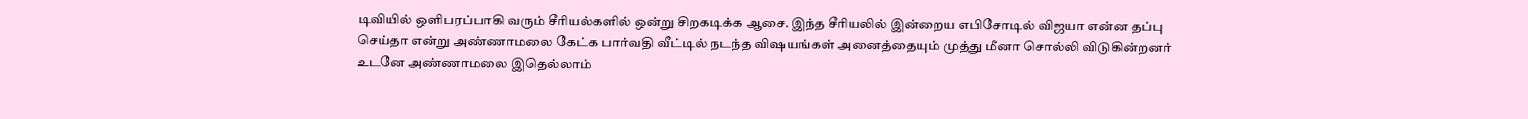டிவியில் ஒளிபரப்பாகி வரும் சீரியல்களில் ஒன்று சிறகடிக்க ஆசை. இந்த சீரியலில் இன்றைய எபிசோடில் விஜயா என்ன தப்பு செய்தா என்று அண்ணாமலை கேட்க பார்வதி வீட்டில் நடந்த விஷயங்கள் அனைத்தையும் முத்து மீனா சொல்லி விடுகின்றனர் உடனே அண்ணாமலை இதெல்லாம்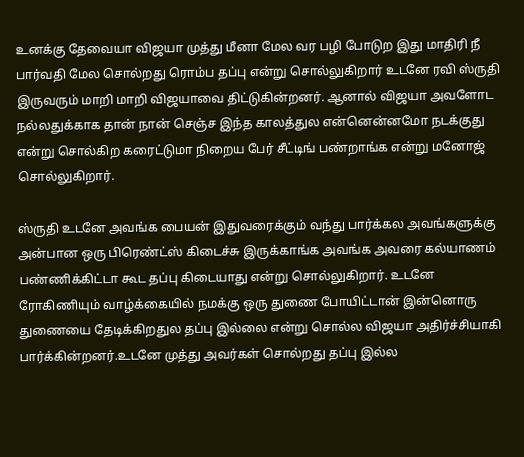உனக்கு தேவையா விஜயா முத்து மீனா மேல வர பழி போடுற இது மாதிரி நீ பார்வதி மேல சொல்றது ரொம்ப தப்பு என்று சொல்லுகிறார் உடனே ரவி ஸ்ருதி இருவரும் மாறி மாறி விஜயாவை திட்டுகின்றனர். ஆனால் விஜயா அவளோட நல்லதுக்காக தான் நான் செஞ்ச இந்த காலத்துல என்னென்னமோ நடக்குது என்று சொல்கிற கரைட்டுமா நிறைய பேர் சீட்டிங் பண்றாங்க என்று மனோஜ் சொல்லுகிறார்.

ஸ்ருதி உடனே அவங்க பையன் இதுவரைக்கும் வந்து பார்க்கல அவங்களுக்கு அன்பான ஒரு பிரெண்ட்ஸ் கிடைச்சு இருக்காங்க அவங்க அவரை கல்யாணம் பண்ணிக்கிட்டா கூட தப்பு கிடையாது என்று சொல்லுகிறார். உடனே ரோகிணியும் வாழ்க்கையில் நமக்கு ஒரு துணை போயிட்டான் இன்னொரு துணையை தேடிக்கிறதுல தப்பு இல்லை என்று சொல்ல விஜயா அதிர்ச்சியாகி பார்க்கின்றனர்.உடனே முத்து அவர்கள் சொல்றது தப்பு இல்ல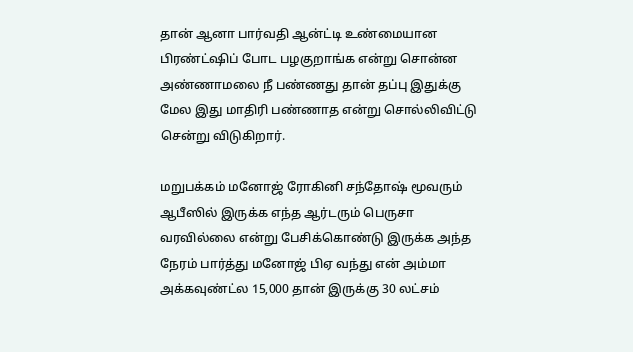தான் ஆனா பார்வதி ஆன்ட்டி உண்மையான பிரண்ட்ஷிப் போட பழகுறாங்க என்று சொன்ன அண்ணாமலை நீ பண்ணது தான் தப்பு இதுக்கு மேல இது மாதிரி பண்ணாத என்று சொல்லிவிட்டு சென்று விடுகிறார்.

மறுபக்கம் மனோஜ் ரோகினி சந்தோஷ் மூவரும் ஆபீஸில் இருக்க எந்த ஆர்டரும் பெருசா வரவில்லை என்று பேசிக்கொண்டு இருக்க அந்த நேரம் பார்த்து மனோஜ் பிஏ வந்து என் அம்மா அக்கவுண்ட்ல 15,000 தான் இருக்கு 30 லட்சம்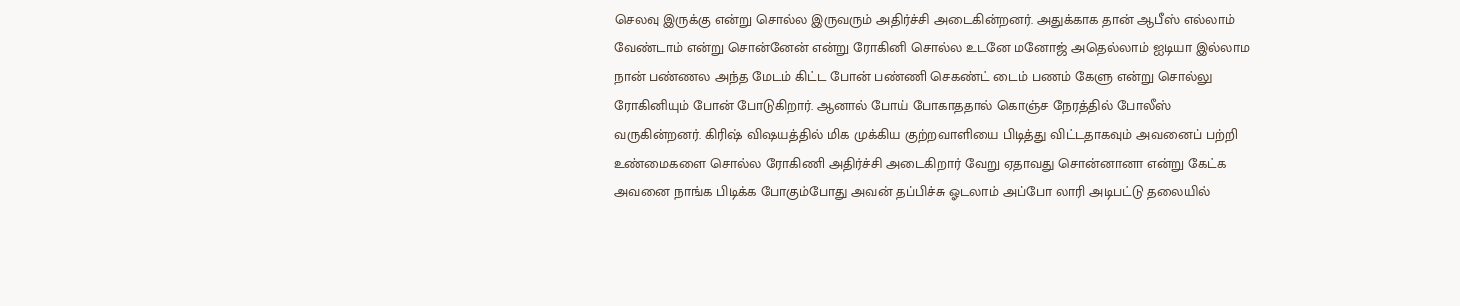செலவு இருக்கு என்று சொல்ல இருவரும் அதிர்ச்சி அடைகின்றனர். அதுக்காக தான் ஆபீஸ் எல்லாம் வேண்டாம் என்று சொன்னேன் என்று ரோகினி சொல்ல உடனே மனோஜ் அதெல்லாம் ஐடியா இல்லாம நான் பண்ணல அந்த மேடம் கிட்ட போன் பண்ணி செகண்ட் டைம் பணம் கேளு என்று சொல்லு ரோகினியும் போன் போடுகிறார். ஆனால் போய் போகாததால் கொஞ்ச நேரத்தில் போலீஸ் வருகின்றனர். கிரிஷ் விஷயத்தில் மிக முக்கிய குற்றவாளியை பிடித்து விட்டதாகவும் அவனைப் பற்றி உண்மைகளை சொல்ல ரோகிணி அதிர்ச்சி அடைகிறார் வேறு ஏதாவது சொன்னானா என்று கேட்க அவனை நாங்க பிடிக்க போகும்போது அவன் தப்பிச்சு ஓடலாம் அப்போ லாரி அடிபட்டு தலையில்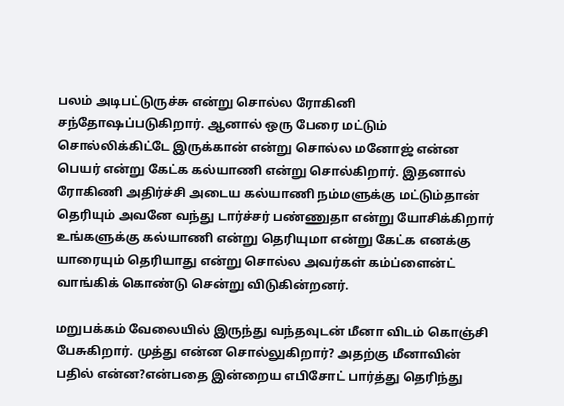பலம் அடிபட்டுருச்சு என்று சொல்ல ரோகினி சந்தோஷப்படுகிறார். ஆனால் ஒரு பேரை மட்டும் சொல்லிக்கிட்டே இருக்கான் என்று சொல்ல மனோஜ் என்ன பெயர் என்று கேட்க கல்யாணி என்று சொல்கிறார். இதனால் ரோகிணி அதிர்ச்சி அடைய கல்யாணி நம்மளுக்கு மட்டும்தான் தெரியும் அவனே வந்து டார்ச்சர் பண்ணுதா என்று யோசிக்கிறார் உங்களுக்கு கல்யாணி என்று தெரியுமா என்று கேட்க எனக்கு யாரையும் தெரியாது என்று சொல்ல அவர்கள் கம்ப்ளைன்ட் வாங்கிக் கொண்டு சென்று விடுகின்றனர்.

மறுபக்கம் வேலையில் இருந்து வந்தவுடன் மீனா விடம் கொஞ்சி பேசுகிறார். முத்து என்ன சொல்லுகிறார்? அதற்கு மீனாவின் பதில் என்ன?என்பதை இன்றைய எபிசோட் பார்த்து தெரிந்து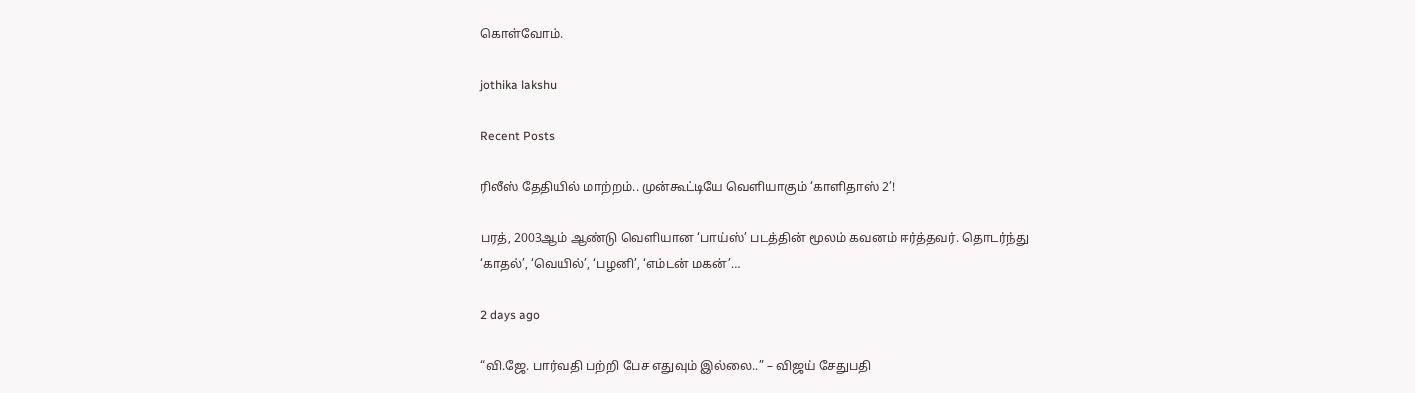கொள்வோம்.

jothika lakshu

Recent Posts

ரிலீஸ் தேதியில் மாற்றம்.. முன்கூட்டியே வெளியாகும் ‘காளிதாஸ் 2’!

பரத், 2003ஆம் ஆண்டு வெளியான ‘பாய்ஸ்’ படத்தின் மூலம் கவனம் ஈர்த்தவர். தொடர்ந்து ‘காதல்’, ‘வெயில்’, ‘பழனி’, ‘எம்டன் மகன்’…

2 days ago

“வி.ஜே. பார்வதி பற்றி பேச எதுவும் இல்லை..” – விஜய் சேதுபதி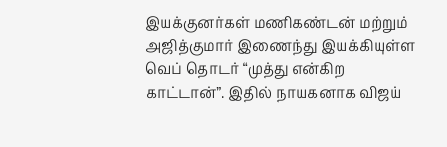இயக்குனர்கள் மணிகண்டன் மற்றும் அஜித்குமார் இணைந்து இயக்கியுள்ள வெப் தொடர் “முத்து என்கிற காட்டான்”. இதில் நாயகனாக விஜய்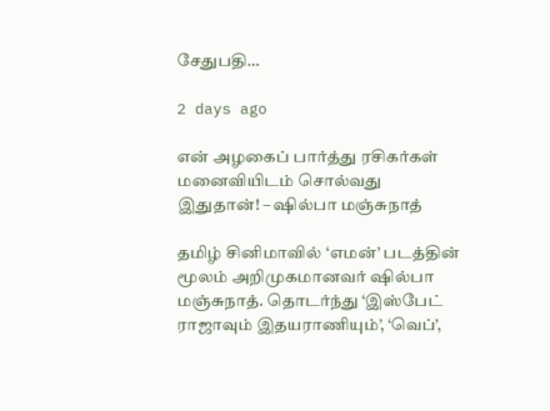சேதுபதி…

2 days ago

என் அழகைப் பார்த்து ரசிகர்கள் மனைவியிடம் சொல்வது இதுதான்! – ஷில்பா மஞ்சுநாத்

தமிழ் சினிமாவில் ‘எமன்’ படத்தின் மூலம் அறிமுகமானவர் ஷில்பா மஞ்சுநாத். தொடர்ந்து ‘இஸ்பேட் ராஜாவும் இதயராணியும்’, ‘வெப்’,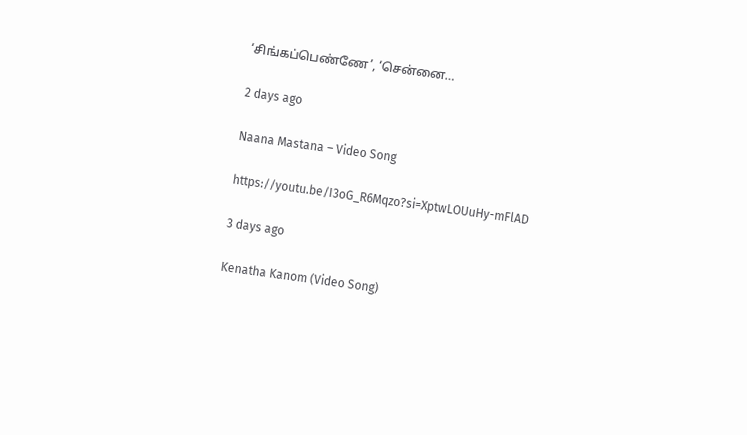‘சிங்கப்பெண்ணே’, ‘சென்னை…

2 days ago

Naana Mastana – Video Song

https://youtu.be/I3oG_R6Mqzo?si=XptwLOUuHy-mFlAD

3 days ago

Kenatha Kanom (Video Song)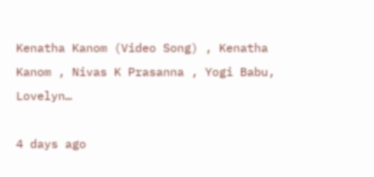Kenatha Kanom (Video Song) , Kenatha Kanom , Nivas K Prasanna , Yogi Babu, Lovelyn…

4 days ago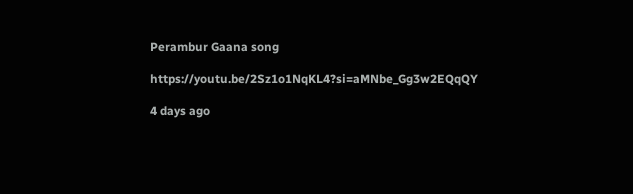Perambur Gaana song

https://youtu.be/2Sz1o1NqKL4?si=aMNbe_Gg3w2EQqQY

4 days ago